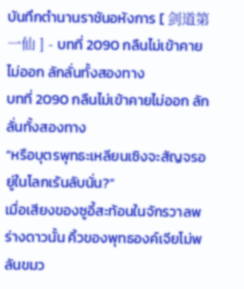บันทึกตำนานราชันอหังการ [ 剑道第一仙 ] - บทที่ 2090 กลืนไม่เข้าคายไม่ออก ลักลั่นทั้งสองทาง
บทที่ 2090 กลืนไม่เข้าคายไม่ออก ลักลั่นทั้งสองทาง
“หรือบุตรพุทธะเหลียนเซิงจะสัญจรอยู่ในโลกเร้นลับนั่น?”
เมื่อเสียงของซูอี้สะท้อนในจักรวาลพร่างดาวนั้น คิ้วของพุทธองค์เจียโม่พลันขมว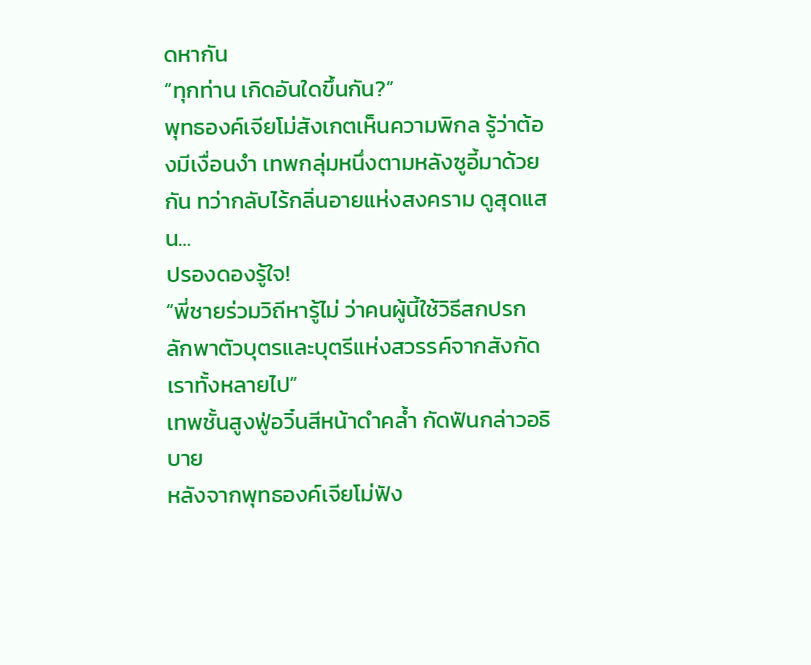ดหากัน
“ทุกท่าน เกิดอันใดขึ้นกัน?”
พุทธองค์เจียโม่สังเกตเห็นความพิกล รู้ว่าต้องมีเงื่อนงำ เทพกลุ่มหนึ่งตามหลังซูอี้มาด้วยกัน ทว่ากลับไร้กลิ่นอายแห่งสงคราม ดูสุดแสน…
ปรองดองรู้ใจ!
“พี่ชายร่วมวิถีหารู้ไม่ ว่าคนผู้นี้ใช้วิธีสกปรก ลักพาตัวบุตรและบุตรีแห่งสวรรค์จากสังกัดเราทั้งหลายไป”
เทพชั้นสูงฟู่อวิ๋นสีหน้าดำคล้ำ กัดฟันกล่าวอธิบาย
หลังจากพุทธองค์เจียโม่ฟัง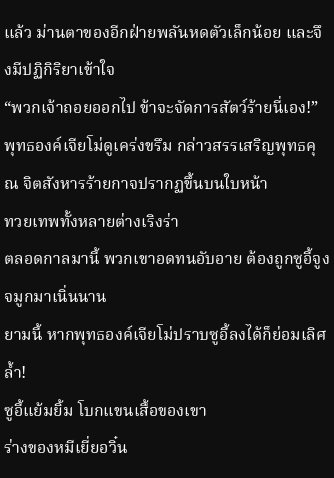แล้ว ม่านตาของอีกฝ่ายพลันหดตัวเล็กน้อย และจึงมีปฏิกิริยาเข้าใจ
“พวกเจ้าถอยออกไป ข้าจะจัดการสัตว์ร้ายนี่เอง!”
พุทธองค์เจียโม่ดูเคร่งขรึม กล่าวสรรเสริญพุทธคุณ จิตสังหารร้ายกาจปรากฏขึ้นบนใบหน้า
ทวยเทพทั้งหลายต่างเริงร่า
ตลอดกาลมานี้ พวกเขาอดทนอับอาย ต้องถูกซูอี้จูงจมูกมาเนิ่นนาน
ยามนี้ หากพุทธองค์เจียโม่ปราบซูอี้ลงได้ก็ย่อมเลิศล้ำ!
ซูอี้แย้มยิ้ม โบกแขนเสื้อของเขา
ร่างของหมีเยี่ยอวิ๋น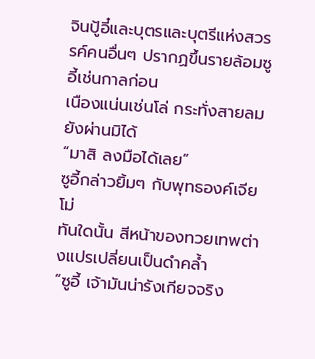จินปู้อี๋และบุตรและบุตรีแห่งสวรรค์คนอื่นๆ ปรากฏขึ้นรายล้อมซูอี้เช่นกาลก่อน
เนืองแน่นเช่นโล่ กระทั่งสายลมยังผ่านมิได้
“มาสิ ลงมือได้เลย”
ซูอี้กล่าวยิ้มๆ กับพุทธองค์เจียโม่
ทันใดนั้น สีหน้าของทวยเทพต่างแปรเปลี่ยนเป็นดำคล้ำ
“ซูอี้ เจ้ามันน่ารังเกียจจริง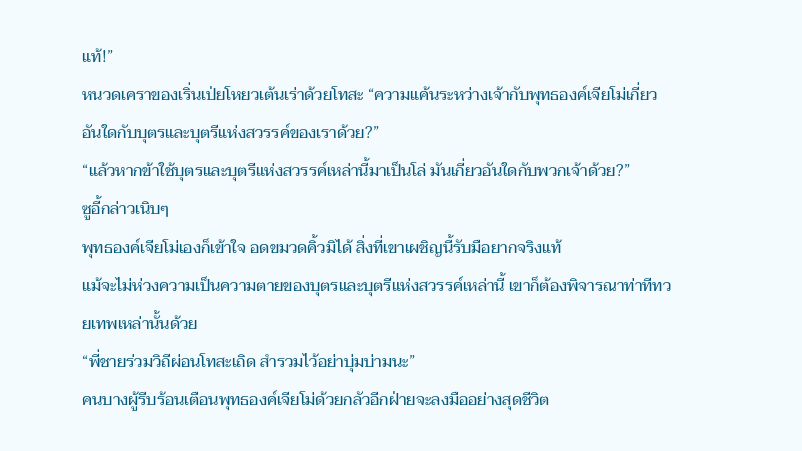แท้!”
หนวดเคราของเริ่นเป่ยโหยวเต้นเร่าด้วยโทสะ “ความแค้นระหว่างเจ้ากับพุทธองค์เจียโม่เกี่ยวอันใดกับบุตรและบุตรีแห่งสวรรค์ของเราด้วย?”
“แล้วหากข้าใช้บุตรและบุตรีแห่งสวรรค์เหล่านี้มาเป็นโล่ มันเกี่ยวอันใดกับพวกเจ้าด้วย?”
ซูอี้กล่าวเนิบๆ
พุทธองค์เจียโม่เองก็เข้าใจ อดขมวดคิ้วมิได้ สิ่งที่เขาเผชิญนี้รับมือยากจริงแท้
แม้จะไม่ห่วงความเป็นความตายของบุตรและบุตรีแห่งสวรรค์เหล่านี้ เขาก็ต้องพิจารณาท่าทีทวยเทพเหล่านั้นด้วย
“พี่ชายร่วมวิถีผ่อนโทสะเถิด สำรวมไว้อย่าบุ่มบ่ามนะ”
คนบางผู้รีบร้อนเตือนพุทธองค์เจียโม่ด้วยกลัวอีกฝ่ายจะลงมืออย่างสุดชีวิต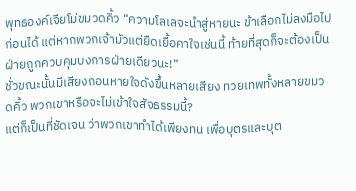พุทธองค์เจียโม่ขมวดคิ้ว “ความโลเลจะนำสู่หายนะ ข้าเลือกไม่ลงมือไปก่อนได้ แต่หากพวกเจ้ามัวแต่ยืดเยื้อคาใจเช่นนี้ ท้ายที่สุดก็จะต้องเป็นฝ่ายถูกควบคุมบงการฝ่ายเดียวนะ!”
ชั่วขณะนั้นมีเสียงถอนหายใจดังขึ้นหลายเสียง ทวยเทพทั้งหลายขมวดคิ้ว พวกเขาหรือจะไม่เข้าใจสัจธรรมนี้?
แต่ก็เป็นที่ชัดเจน ว่าพวกเขาทำได้เพียงทน เพื่อบุตรและบุต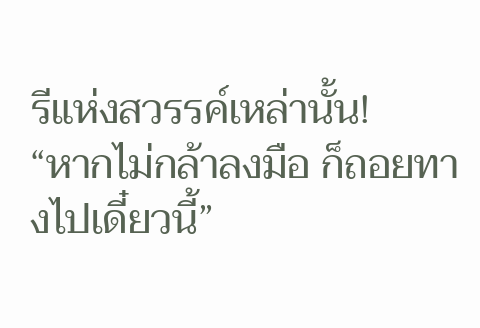รีแห่งสวรรค์เหล่านั้น!
“หากไม่กล้าลงมือ ก็ถอยทางไปเดี๋ยวนี้”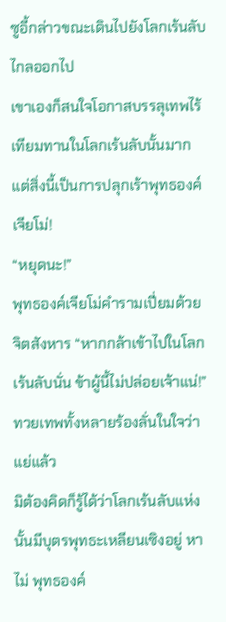ซูอี้กล่าวขณะเดินไปยังโลกเร้นลับไกลออกไป
เขาเองก็สนใจโอกาสบรรลุเทพไร้เทียมทานในโลกเร้นลับนั้นมาก
แต่สิ่งนี้เป็นการปลุกเร้าพุทธองค์เจียโม่!
“หยุดนะ!”
พุทธองค์เจียโม่คำรามเปี่ยมด้วยจิตสังหาร “หากกล้าเข้าไปในโลกเร้นลับนั่น ข้าผู้นี้ไม่ปล่อยเจ้าแน่!”
ทวยเทพทั้งหลายร้องลั่นในใจว่าแย่แล้ว
มิต้องคิดก็รู้ได้ว่าโลกเร้นลับแห่งนั้นมีบุตรพุทธะเหลียนเซิงอยู่ หาไม่ พุทธองค์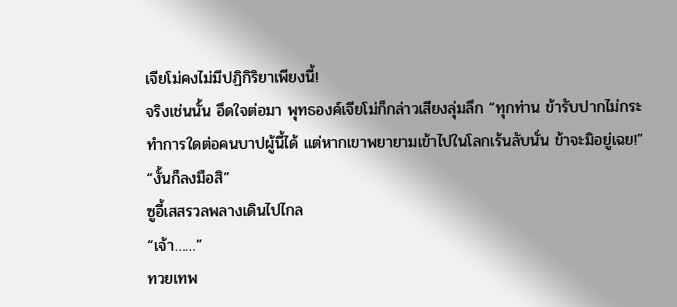เจียโม่คงไม่มีปฏิกิริยาเพียงนี้!
จริงเช่นนั้น อึดใจต่อมา พุทธองค์เจียโม่ก็กล่าวเสียงลุ่มลึก “ทุกท่าน ข้ารับปากไม่กระทำการใดต่อคนบาปผู้นี้ได้ แต่หากเขาพยายามเข้าไปในโลกเร้นลับนั่น ข้าจะมิอยู่เฉย!”
“งั้นก็ลงมือสิ”
ซูอี้เสสรวลพลางเดินไปไกล
“เจ้า……”
ทวยเทพ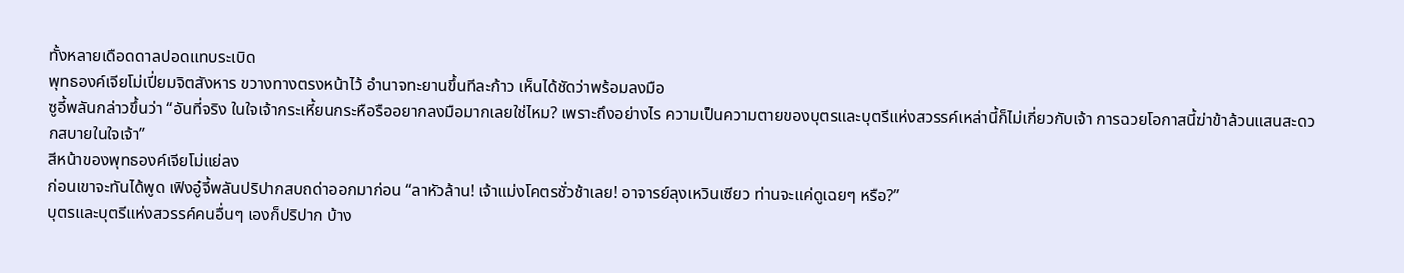ทั้งหลายเดือดดาลปอดแทบระเบิด
พุทธองค์เจียโม่เปี่ยมจิตสังหาร ขวางทางตรงหน้าไว้ อำนาจทะยานขึ้นทีละก้าว เห็นได้ชัดว่าพร้อมลงมือ
ซูอี้พลันกล่าวขึ้นว่า “อันที่จริง ในใจเจ้ากระเหี้ยนกระหือรืออยากลงมือมากเลยใช่ไหม? เพราะถึงอย่างไร ความเป็นความตายของบุตรและบุตรีแห่งสวรรค์เหล่านี้ก็ไม่เกี่ยวกับเจ้า การฉวยโอกาสนี้ฆ่าข้าล้วนแสนสะดวกสบายในใจเจ้า”
สีหน้าของพุทธองค์เจียโม่แย่ลง
ก่อนเขาจะทันได้พูด เฟิงอู๋จี้พลันปริปากสบถด่าออกมาก่อน “ลาหัวล้าน! เจ้าแม่งโคตรชั่วช้าเลย! อาจารย์ลุงเหวินเซียว ท่านจะแค่ดูเฉยๆ หรือ?”
บุตรและบุตรีแห่งสวรรค์คนอื่นๆ เองก็ปริปาก บ้าง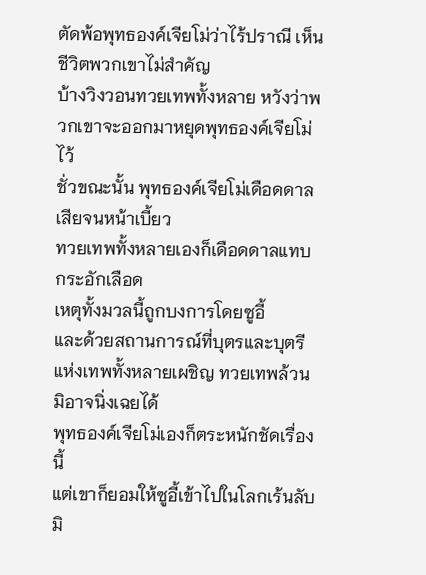ตัดพ้อพุทธองค์เจียโม่ว่าไร้ปราณี เห็นชีวิตพวกเขาไม่สำคัญ
บ้างวิงวอนทวยเทพทั้งหลาย หวังว่าพวกเขาจะออกมาหยุดพุทธองค์เจียโม่ไว้
ชั่วขณะนั้น พุทธองค์เจียโม่เดือดดาลเสียจนหน้าเบี้ยว
ทวยเทพทั้งหลายเองก็เดือดดาลแทบกระอักเลือด
เหตุทั้งมวลนี้ถูกบงการโดยซูอี้
และด้วยสถานการณ์ที่บุตรและบุตรีแห่งเทพทั้งหลายเผชิญ ทวยเทพล้วนมิอาจนิ่งเฉยได้
พุทธองค์เจียโม่เองก็ตระหนักชัดเรื่องนี้
แต่เขาก็ยอมให้ซูอี้เข้าไปในโลกเร้นลับมิ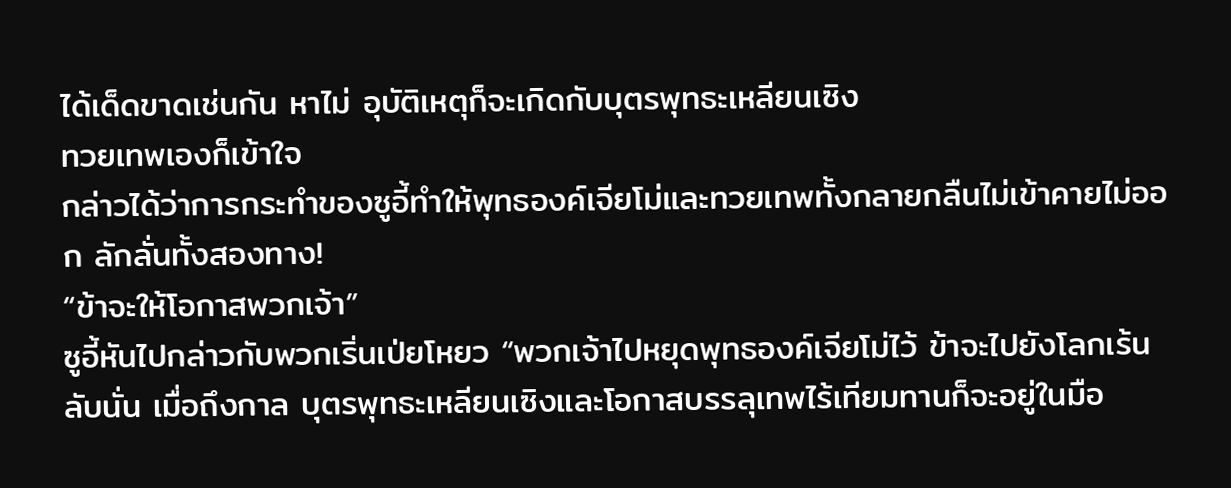ได้เด็ดขาดเช่นกัน หาไม่ อุบัติเหตุก็จะเกิดกับบุตรพุทธะเหลียนเซิง
ทวยเทพเองก็เข้าใจ
กล่าวได้ว่าการกระทำของซูอี้ทำให้พุทธองค์เจียโม่และทวยเทพทั้งกลายกลืนไม่เข้าคายไม่ออก ลักลั่นทั้งสองทาง!
“ข้าจะให้โอกาสพวกเจ้า”
ซูอี้หันไปกล่าวกับพวกเริ่นเป่ยโหยว “พวกเจ้าไปหยุดพุทธองค์เจียโม่ไว้ ข้าจะไปยังโลกเร้นลับนั่น เมื่อถึงกาล บุตรพุทธะเหลียนเซิงและโอกาสบรรลุเทพไร้เทียมทานก็จะอยู่ในมือ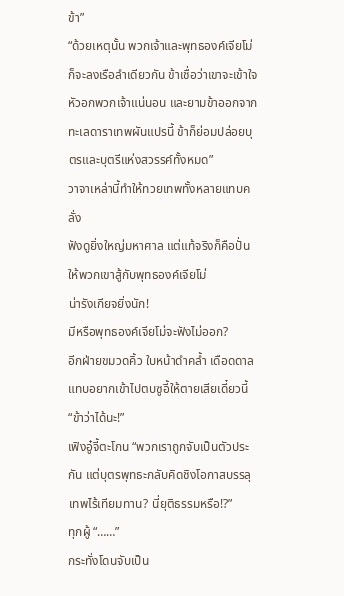ข้า”
“ด้วยเหตุนั้น พวกเจ้าและพุทธองค์เจียโม่ก็จะลงเรือลำเดียวกัน ข้าเชื่อว่าเขาจะเข้าใจหัวอกพวกเจ้าแน่นอน และยามข้าออกจากทะเลดาราเทพผันแปรนี้ ข้าก็ย่อมปล่อยบุตรและบุตรีแห่งสวรรค์ทั้งหมด”
วาจาเหล่านี้ทำให้ทวยเทพทั้งหลายแทบคลั่ง
ฟังดูยิ่งใหญ่มหาศาล แต่แท้จริงก็คือปั่นให้พวกเขาสู้กับพุทธองค์เจียโม่
น่ารังเกียจยิ่งนัก!
มีหรือพุทธองค์เจียโม่จะฟังไม่ออก?
อีกฝ่ายขมวดคิ้ว ใบหน้าดำคล้ำ เดือดดาลแทบอยากเข้าไปตบซูอี้ให้ตายเสียเดี๋ยวนี้
“ข้าว่าได้นะ!”
เฟิงอู๋จี้ตะโกน “พวกเราถูกจับเป็นตัวประกัน แต่บุตรพุทธะกลับคิดชิงโอกาสบรรลุเทพไร้เทียมทาน? นี่ยุติธรรมหรือ!?”
ทุกผู้ “……”
กระทั่งโดนจับเป็น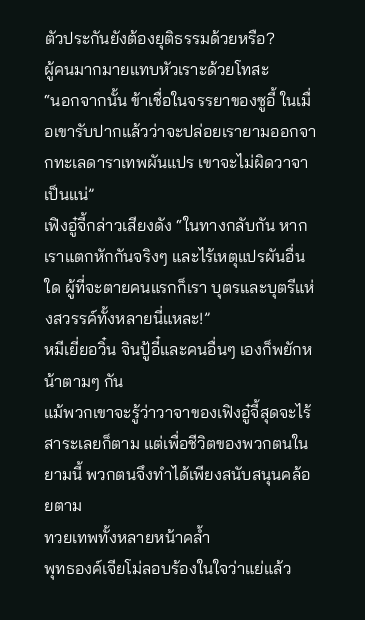ตัวประกันยังต้องยุติธรรมด้วยหรือ?
ผู้คนมากมายแทบหัวเราะด้วยโทสะ
“นอกจากนั้น ข้าเชื่อในจรรยาของซูอี้ ในเมื่อเขารับปากแล้วว่าจะปล่อยเรายามออกจากทะเลดาราเทพผันแปร เขาจะไม่ผิดวาจาเป็นแน่”
เฟิงอู๋จี้กล่าวเสียงดัง “ในทางกลับกัน หากเราแตกหักกันจริงๆ และไร้เหตุแปรผันอื่นใด ผู้ที่จะตายคนแรกก็เรา บุตรและบุตรีแห่งสวรรค์ทั้งหลายนี่แหละ!”
หมีเยี่ยอวิ๋น จินปู้อี๋และคนอื่นๆ เองก็พยักหน้าตามๆ กัน
แม้พวกเขาจะรู้ว่าวาจาของเฟิงอู๋จี้สุดจะไร้สาระเลยก็ตาม แต่เพื่อชีวิตของพวกตนในยามนี้ พวกตนจึงทำได้เพียงสนับสนุนคล้อยตาม
ทวยเทพทั้งหลายหน้าคล้ำ
พุทธองค์เจียโม่ลอบร้องในใจว่าแย่แล้ว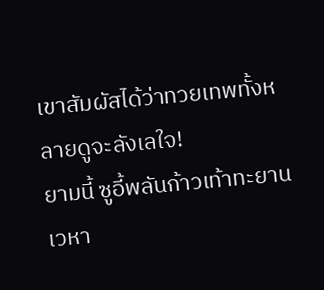เขาสัมผัสได้ว่าทวยเทพทั้งหลายดูจะลังเลใจ!
ยามนี้ ซูอี้พลันก้าวเท้าทะยานเวหา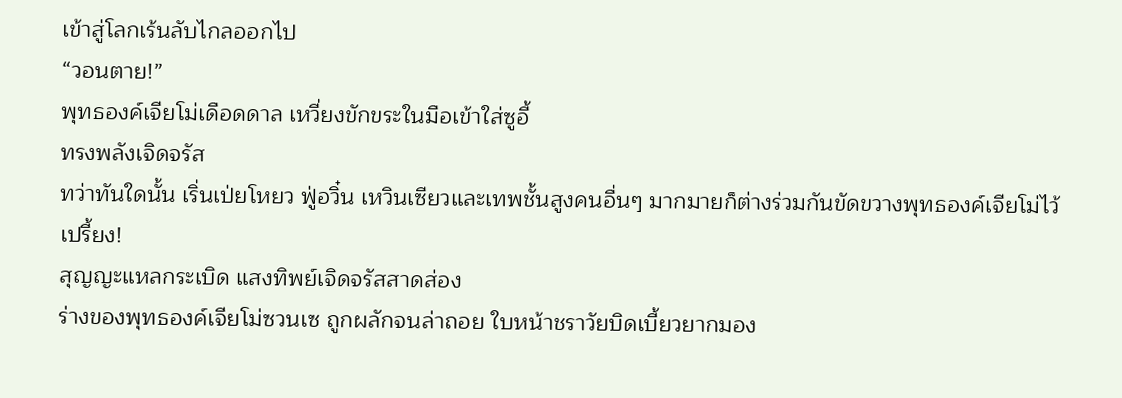เข้าสู่โลกเร้นลับไกลออกไป
“วอนตาย!”
พุทธองค์เจียโม่เดือดดาล เหวี่ยงขักขระในมือเข้าใส่ซูอี้
ทรงพลังเจิดจรัส
ทว่าทันใดนั้น เริ่นเป่ยโหยว ฟู่อวิ๋น เหวินเซียวและเทพชั้นสูงคนอื่นๆ มากมายก็ต่างร่วมกันขัดขวางพุทธองค์เจียโม่ไว้
เปรี้ยง!
สุญญะแหลกระเบิด แสงทิพย์เจิดจรัสสาดส่อง
ร่างของพุทธองค์เจียโม่ซวนเซ ถูกผลักจนล่าถอย ใบหน้าชราวัยบิดเบี้ยวยากมอง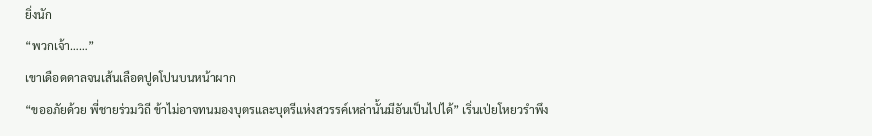ยิ่งนัก
“พวกเจ้า……”
เขาเดือดดาลจนเส้นเลือดปูดโปนบนหน้าผาก
“ขออภัยด้วย พี่ชายร่วมวิถี ข้าไม่อาจทนมองบุตรและบุตรีแห่งสวรรค์เหล่านั้นมีอันเป็นไปได้” เริ่นเป่ยโหยวรำพึง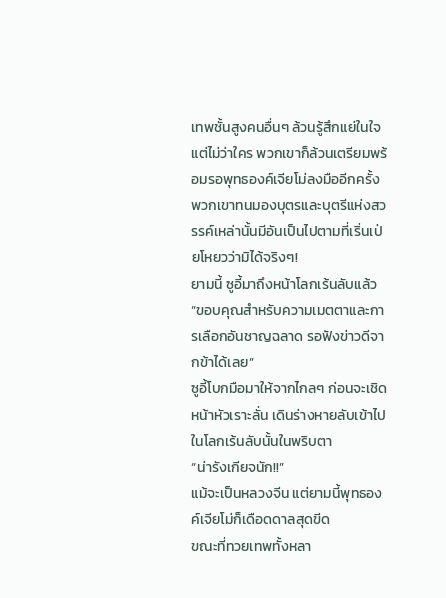เทพชั้นสูงคนอื่นๆ ล้วนรู้สึกแย่ในใจ
แต่ไม่ว่าใคร พวกเขาก็ล้วนเตรียมพร้อมรอพุทธองค์เจียโม่ลงมืออีกครั้ง
พวกเขาทนมองบุตรและบุตรีแห่งสวรรค์เหล่านั้นมีอันเป็นไปตามที่เริ่นเป่ยโหยวว่ามิได้จริงๆ!
ยามนี้ ซูอี้มาถึงหน้าโลกเร้นลับแล้ว
“ขอบคุณสำหรับความเมตตาและการเลือกอันชาญฉลาด รอฟังข่าวดีจากข้าได้เลย”
ซูอี้โบกมือมาให้จากไกลๆ ก่อนจะเชิดหน้าหัวเราะลั่น เดินร่างหายลับเข้าไปในโลกเร้นลับนั้นในพริบตา
“น่ารังเกียจนัก!!”
แม้จะเป็นหลวงจีน แต่ยามนี้พุทธองค์เจียโม่ก็เดือดดาลสุดขีด
ขณะที่ทวยเทพทั้งหลา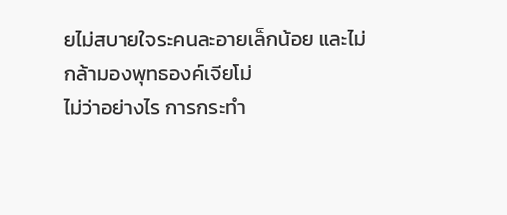ยไม่สบายใจระคนละอายเล็กน้อย และไม่กล้ามองพุทธองค์เจียโม่
ไม่ว่าอย่างไร การกระทำ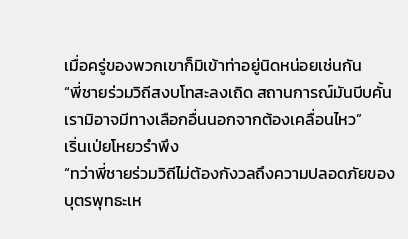เมื่อครู่ของพวกเขาก็มิเข้าท่าอยู่นิดหน่อยเช่นกัน
“พี่ชายร่วมวิถีสงบโทสะลงเถิด สถานการณ์มันบีบคั้น เรามิอาจมีทางเลือกอื่นนอกจากต้องเคลื่อนไหว”
เริ่นเป่ยโหยวรำพึง
“ทว่าพี่ชายร่วมวิถีไม่ต้องกังวลถึงความปลอดภัยของบุตรพุทธะเห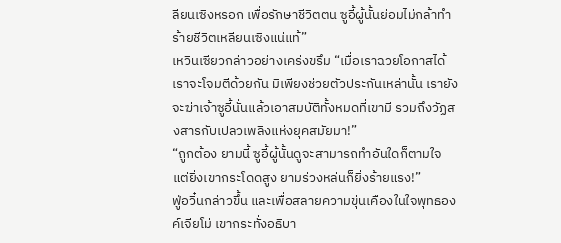ลียนเซิงหรอก เพื่อรักษาชีวิตตน ซูอี้ผู้นั้นย่อมไม่กล้าทำร้ายชีวิตเหลียนเซิงแน่แท้”
เหวินเซียวกล่าวอย่างเคร่งขรึม “เมื่อเราฉวยโอกาสได้ เราจะโจมตีด้วยกัน มิเพียงช่วยตัวประกันเหล่านั้น เรายังจะฆ่าเจ้าซูอี้นั่นแล้วเอาสมบัติทั้งหมดที่เขามี รวมถึงวัฏสงสารกับเปลวเพลิงแห่งยุคสมัยมา!”
“ถูกต้อง ยามนี้ ซูอี้ผู้นั้นดูจะสามารถทำอันใดก็ตามใจ แต่ยิ่งเขากระโดดสูง ยามร่วงหล่นก็ยิ่งร้ายแรง!”
ฟู่อวิ๋นกล่าวขึ้น และเพื่อสลายความขุ่นเคืองในใจพุทธองค์เจียโม่ เขากระทั่งอธิบา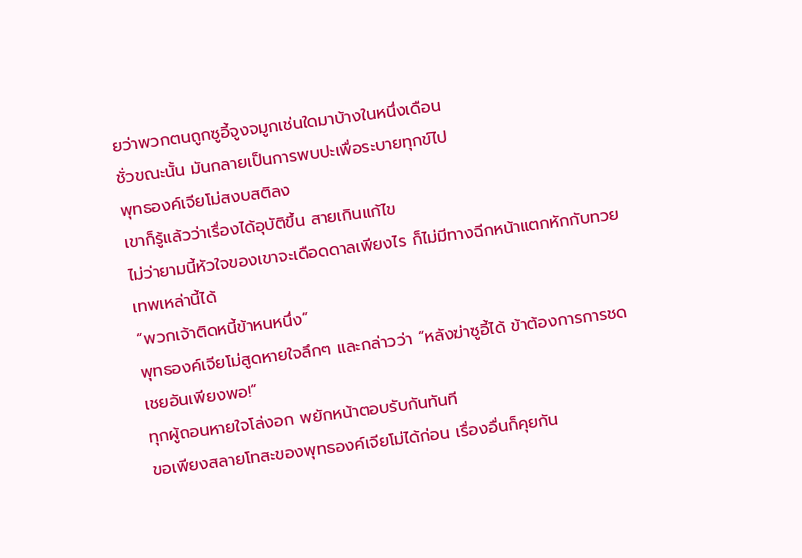ยว่าพวกตนถูกซูอี้จูงจมูกเช่นใดมาบ้างในหนึ่งเดือน
ชั่วขณะนั้น มันกลายเป็นการพบปะเพื่อระบายทุกข์ไป
พุทธองค์เจียโม่สงบสติลง
เขาก็รู้แล้วว่าเรื่องได้อุบัติขึ้น สายเกินแก้ไข
ไม่ว่ายามนี้หัวใจของเขาจะเดือดดาลเพียงไร ก็ไม่มีทางฉีกหน้าแตกหักกับทวยเทพเหล่านี้ได้
“พวกเจ้าติดหนี้ข้าหนหนึ่ง”
พุทธองค์เจียโม่สูดหายใจลึกๆ และกล่าวว่า “หลังฆ่าซูอี้ได้ ข้าต้องการการชดเชยอันเพียงพอ!”
ทุกผู้ถอนหายใจโล่งอก พยักหน้าตอบรับกันทันที
ขอเพียงสลายโทสะของพุทธองค์เจียโม่ได้ก่อน เรื่องอื่นก็คุยกัน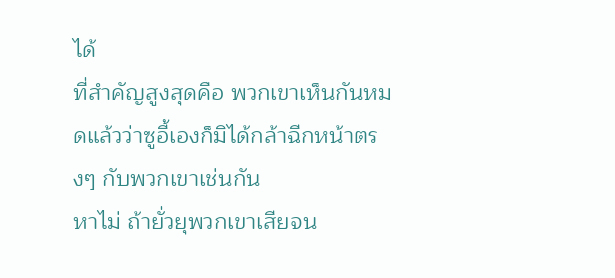ได้
ที่สำคัญสูงสุดคือ พวกเขาเห็นกันหมดแล้วว่าซูอี้เองก็มิได้กล้าฉีกหน้าตรงๆ กับพวกเขาเช่นกัน
หาไม่ ถ้ายั่วยุพวกเขาเสียจน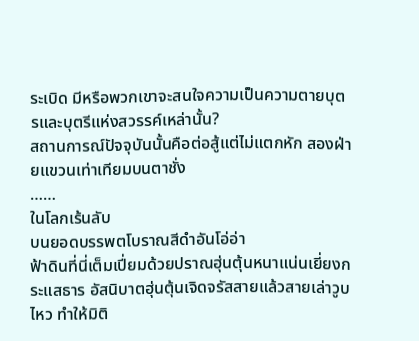ระเบิด มีหรือพวกเขาจะสนใจความเป็นความตายบุตรและบุตรีแห่งสวรรค์เหล่านั้น?
สถานการณ์ปัจจุบันนั้นคือต่อสู้แต่ไม่แตกหัก สองฝ่ายแขวนเท่าเทียมบนตาชั่ง
……
ในโลกเร้นลับ
บนยอดบรรพตโบราณสีดำอันโอ่อ่า
ฟ้าดินที่นี่เต็มเปี่ยมด้วยปราณฮุ่นตุ้นหนาแน่นเยี่ยงกระแสธาร อัสนิบาตฮุ่นตุ้นเจิดจรัสสายแล้วสายเล่าวูบไหว ทำให้มิติ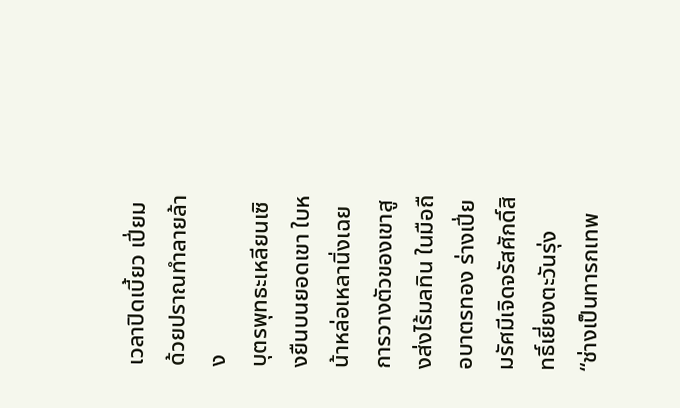เวลาปิดเบี้ยว เปี่ยมด้วยปราณทำลายล้าง
บุตรพุทธะเหลียนเซิงยืนบนยอดเขา ใบหน้าหล่อเหลานิ่งเฉย
การวางตัวของเขาสูงส่งไร้มลทิน ในมือถือบาตรทอง ร่างเปี่ยมรัศมีเจิดจรัสศักดิ์สิทธิ์เยี่ยงตะวันรุ่ง
“ช่างเป็นทารกเทพ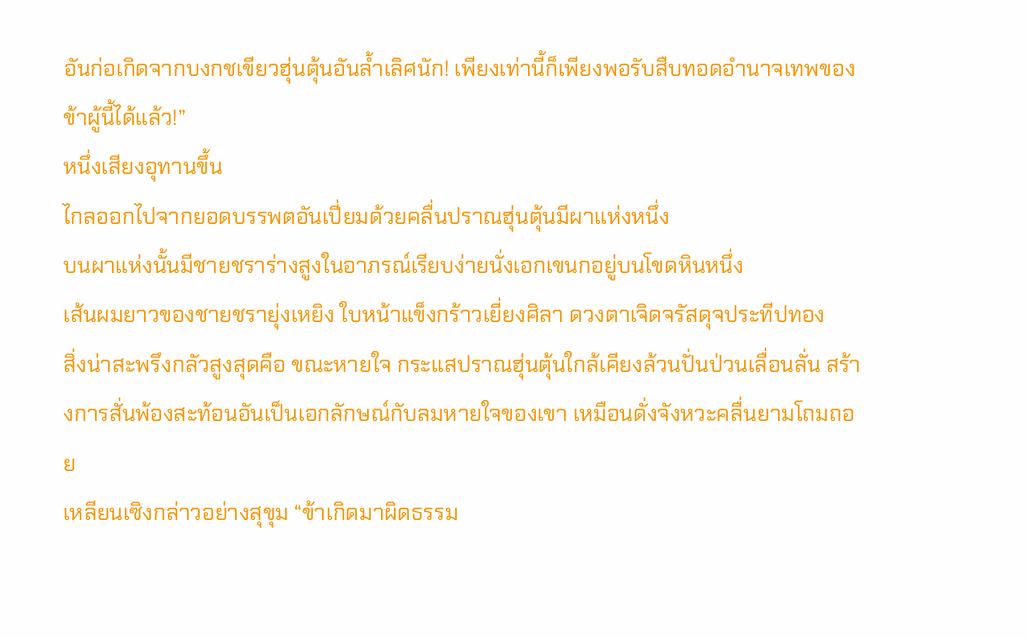อันก่อเกิดจากบงกชเขียวฮุ่นตุ้นอันล้ำเลิศนัก! เพียงเท่านี้ก็เพียงพอรับสืบทอดอำนาจเทพของข้าผู้นี้ได้แล้ว!”
หนึ่งเสียงอุทานขึ้น
ไกลออกไปจากยอดบรรพตอันเปี่ยมด้วยคลื่นปราณฮุ่นตุ้นมีผาแห่งหนึ่ง
บนผาแห่งนั้นมีชายชราร่างสูงในอาภรณ์เรียบง่ายนั่งเอกเขนกอยู่บนโขดหินหนึ่ง
เส้นผมยาวของชายชรายุ่งเหยิง ใบหน้าแข็งกร้าวเยี่ยงศิลา ดวงตาเจิดจรัสดุจประทีปทอง
สิ่งน่าสะพรึงกลัวสูงสุดคือ ขณะหายใจ กระแสปราณฮุ่นตุ้นใกล้เคียงล้วนปั่นป่วนเลื่อนลั่น สร้างการสั่นพ้องสะท้อนอันเป็นเอกลักษณ์กับลมหายใจของเขา เหมือนดั่งจังหวะคลื่นยามโถมถอย
เหลียนเซิงกล่าวอย่างสุขุม “ข้าเกิดมาผิดธรรม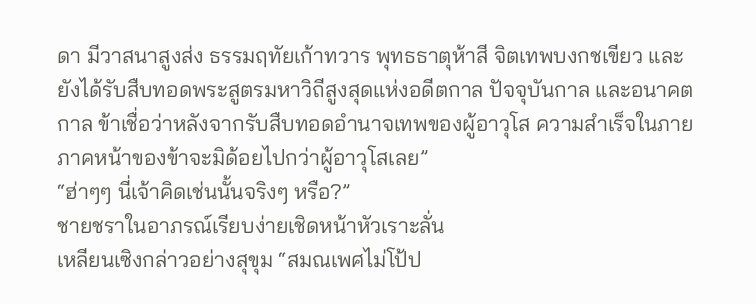ดา มีวาสนาสูงส่ง ธรรมฤทัยเก้าทวาร พุทธธาตุห้าสี จิตเทพบงกชเขียว และยังได้รับสืบทอดพระสูตรมหาวิถีสูงสุดแห่งอดีตกาล ปัจจุบันกาล และอนาคตกาล ข้าเชื่อว่าหลังจากรับสืบทอดอำนาจเทพของผู้อาวุโส ความสำเร็จในภายภาคหน้าของข้าจะมิด้อยไปกว่าผู้อาวุโสเลย”
“ฮ่าๆๆ นี่เจ้าคิดเช่นนั้นจริงๆ หรือ?”
ชายชราในอาภรณ์เรียบง่ายเชิดหน้าหัวเราะลั่น
เหลียนเซิงกล่าวอย่างสุขุม “สมณเพศไม่โป้ป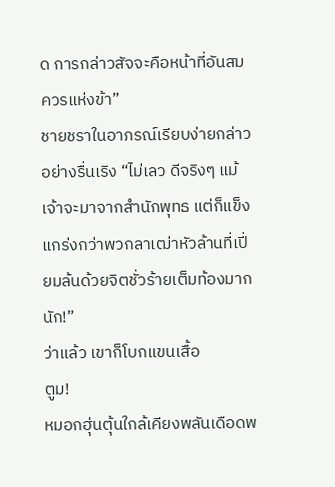ด การกล่าวสัจจะคือหน้าที่อันสมควรแห่งข้า”
ชายชราในอาภรณ์เรียบง่ายกล่าวอย่างรื่นเริง “ไม่เลว ดีจริงๆ แม้เจ้าจะมาจากสำนักพุทธ แต่ก็แข็งแกร่งกว่าพวกลาเฒ่าหัวล้านที่เปี่ยมล้นด้วยจิตชั่วร้ายเต็มท้องมากนัก!”
ว่าแล้ว เขาก็โบกแขนเสื้อ
ตูม!
หมอกฮุ่นตุ้นใกล้เคียงพลันเดือดพ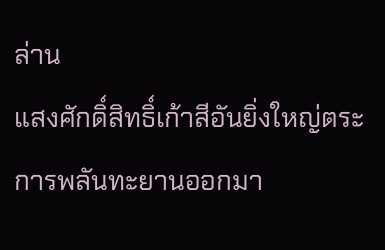ล่าน
แสงศักดิ์สิทธิ์เก้าสีอันยิ่งใหญ่ตระการพลันทะยานออกมา